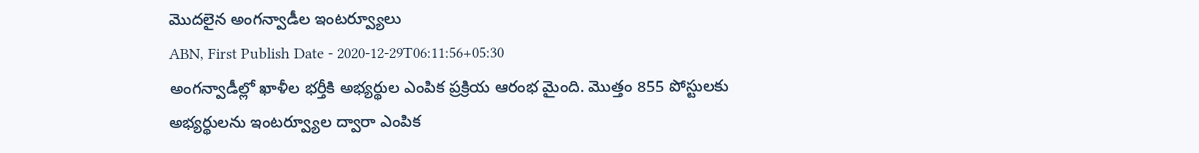మొదలైన అంగన్వాడీల ఇంటర్వ్యూలు
ABN, First Publish Date - 2020-12-29T06:11:56+05:30
అంగన్వాడీల్లో ఖాళీల భర్తీకి అభ్యర్థుల ఎంపిక ప్రక్రియ ఆరంభ మైంది. మొత్తం 855 పోస్టులకు అభ్యర్థులను ఇంటర్వ్యూల ద్వారా ఎంపిక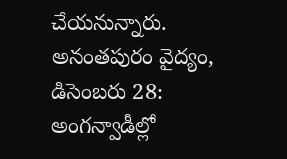చేయనున్నారు.
అనంతపురం వైద్యం, డిసెంబరు 28: అంగన్వాడీల్లో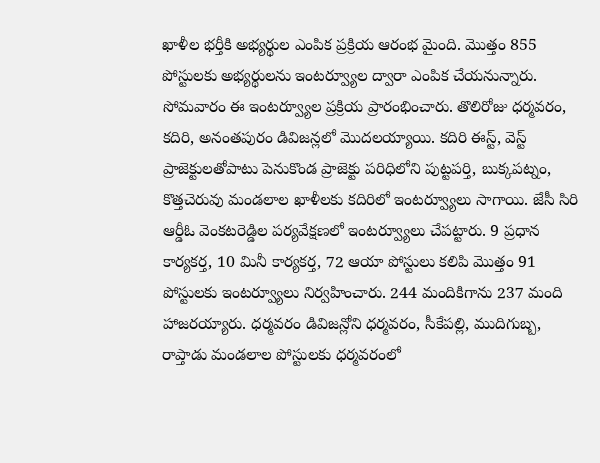ఖాళీల భర్తీకి అభ్యర్థుల ఎంపిక ప్రక్రియ ఆరంభ మైంది. మొత్తం 855 పోస్టులకు అభ్యర్థులను ఇంటర్వ్యూల ద్వారా ఎంపిక చేయనున్నారు. సోమవారం ఈ ఇంటర్వ్యూల ప్రక్రియ ప్రారంభించారు. తొలిరోజు ధర్మవరం, కదిరి, అనంతపురం డివిజన్లలో మొదలయ్యాయి. కదిరి ఈస్ట్, వెస్ట్ ప్రాజెక్టులతోపాటు పెనుకొండ ప్రాజెక్టు పరిధిలోని పుట్టపర్తి, బుక్కపట్నం, కొత్తచెరువు మండలాల ఖాళీలకు కదిరిలో ఇంటర్వ్యూలు సాగాయి. జేసీ సిరి ఆర్డీఓ వెంకటరెడ్డిల పర్యవేక్షణలో ఇంటర్వ్యూలు చేపట్టారు. 9 ప్రధాన కార్యకర్త, 10 మినీ కార్యకర్త, 72 ఆయా పోస్టులు కలిపి మొత్తం 91 పోస్టులకు ఇంటర్వ్యూలు నిర్వహించారు. 244 మందికిగాను 237 మంది హాజరయ్యారు. ధర్మవరం డివిజన్లోని ధర్మవరం, సీకేపల్లి, ముదిగుబ్బ, రాప్తాడు మండలాల పోస్టులకు ధర్మవరంలో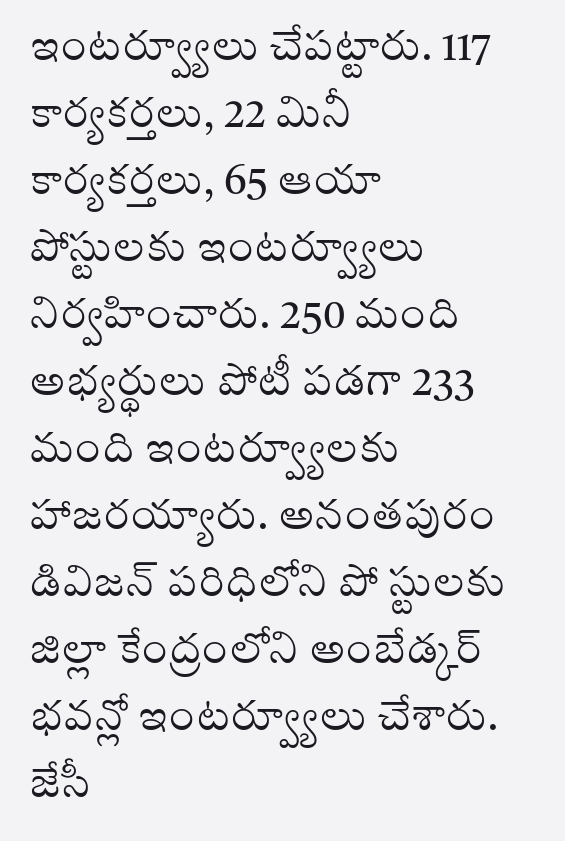ఇంటర్వ్యూలు చేపట్టారు. 117 కార్యకర్తలు, 22 మినీ కార్యకర్తలు, 65 ఆయా పోస్టులకు ఇంటర్వ్యూలు నిర్వహించారు. 250 మంది అభ్యర్థులు పోటీ పడగా 233 మంది ఇంటర్వ్యూలకు హాజరయ్యారు. అనంతపురం డివిజన్ పరిధిలోని పో స్టులకు జిల్లా కేంద్రంలోని అంబేడ్కర్ భవన్లో ఇంటర్వ్యూలు చేశారు. జేసీ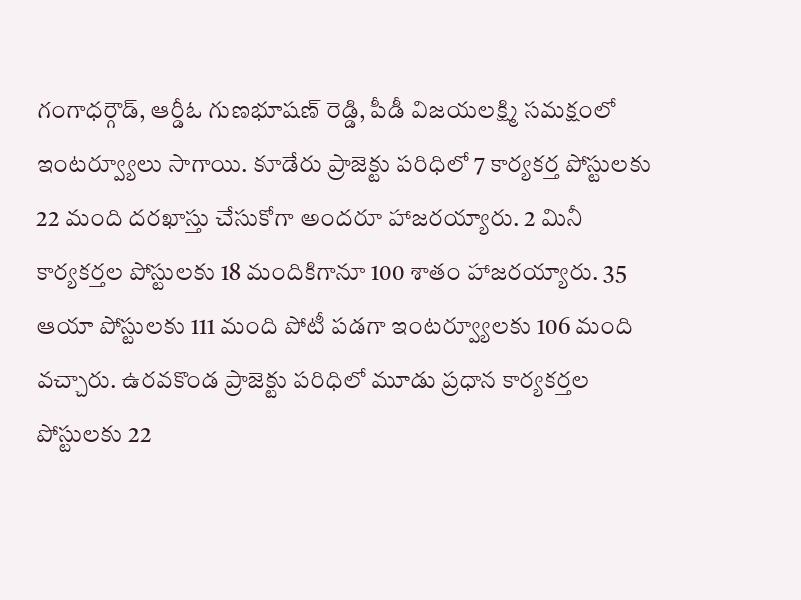గంగాధర్గౌడ్, ఆర్డీఓ గుణభూషణ్ రెడ్డి, పీడీ విజయలక్ష్మి సమక్షంలో ఇంటర్వ్యూలు సాగాయి. కూడేరు ప్రాజెక్టు పరిధిలో 7 కార్యకర్త పోస్టులకు 22 మంది దరఖాస్తు చేసుకోగా అందరూ హాజరయ్యారు. 2 మినీ కార్యకర్తల పోస్టులకు 18 మందికిగానూ 100 శాతం హాజరయ్యారు. 35 ఆయా పోస్టులకు 111 మంది పోటీ పడగా ఇంటర్వ్యూలకు 106 మంది వచ్చారు. ఉరవకొండ ప్రాజెక్టు పరిధిలో మూడు ప్రధాన కార్యకర్తల పోస్టులకు 22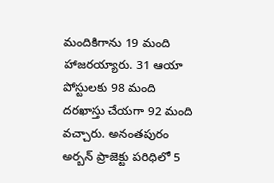మందికిగాను 19 మంది హాజరయ్యారు. 31 ఆయా పోస్టులకు 98 మంది దరఖాస్తు చేయగా 92 మంది వచ్చారు. అనంతపురం అర్బన్ ప్రాజెక్టు పరిధిలో 5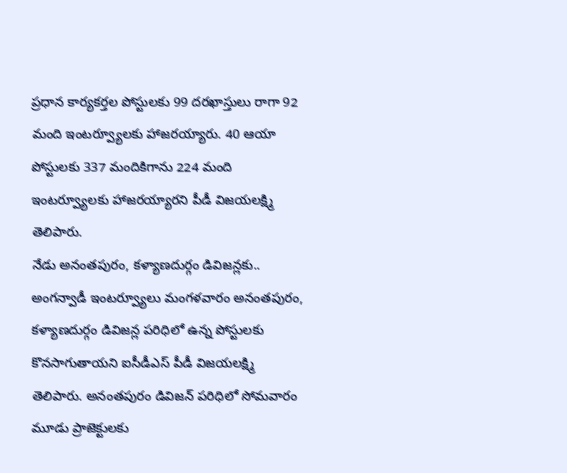ప్రధాన కార్యకర్తల పోస్టులకు 99 దరఖాస్తులు రాగా 92 మంది ఇంటర్వ్యూలకు హాజరయ్యారు. 40 ఆయా పోస్టులకు 337 మందికిగాను 224 మంది ఇంటర్వ్యూలకు హాజరయ్యారని పీడీ విజయలక్ష్మి తెలిపారు.
నేడు అనంతపురం, కళ్యాణదుర్గం డివిజన్లకు..
అంగన్వాడీ ఇంటర్వ్యూలు మంగళవారం అనంతపురం, కళ్యాణదుర్గం డివిజన్ల పరిధిలో ఉన్న పోస్టులకు కొనసాగుతాయని ఐసీడీఎస్ పీడీ విజయలక్ష్మి తెలిపారు. అనంతపురం డివిజన్ పరిధిలో సోమవారం మూడు ప్రాజెక్టులకు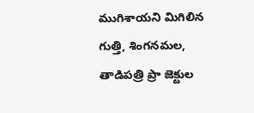ముగిశాయని మిగిలిన గుత్తి, శింగనమల, తాడిపత్రి ప్రా జెక్టుల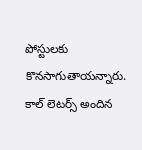పోస్టులకు కొనసాగుతాయన్నారు. కాల్ లెటర్స్ అందిన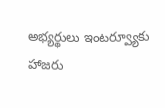అభ్యర్థులు ఇంటర్వ్యూకు హాజరు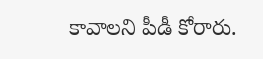కావాలని పీడీ కోరారు.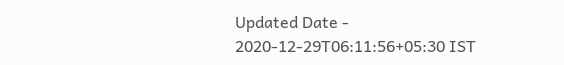Updated Date - 2020-12-29T06:11:56+05:30 IST